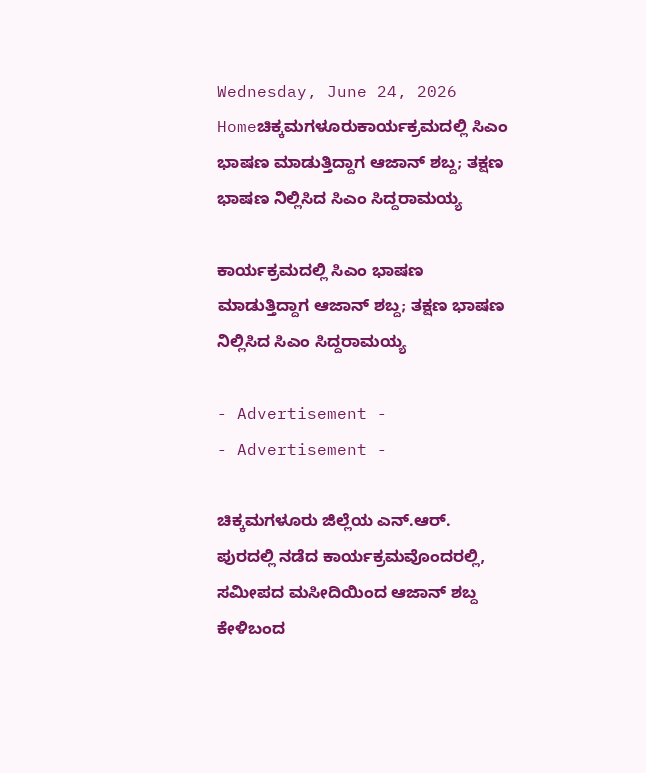Wednesday, June 24, 2026
Homeಚಿಕ್ಕಮಗಳೂರುಕಾರ್ಯಕ್ರಮದಲ್ಲಿ ಸಿಎಂ ಭಾಷಣ ಮಾಡುತ್ತಿದ್ದಾಗ ಆಜಾನ್ ಶಬ್ದ; ತಕ್ಷಣ ಭಾಷಣ ನಿಲ್ಲಿಸಿದ ಸಿಎಂ ಸಿದ್ದರಾಮಯ್ಯ

ಕಾರ್ಯಕ್ರಮದಲ್ಲಿ ಸಿಎಂ ಭಾಷಣ ಮಾಡುತ್ತಿದ್ದಾಗ ಆಜಾನ್ ಶಬ್ದ; ತಕ್ಷಣ ಭಾಷಣ ನಿಲ್ಲಿಸಿದ ಸಿಎಂ ಸಿದ್ದರಾಮಯ್ಯ

- Advertisement -
- Advertisement -

ಚಿಕ್ಕಮಗಳೂರು ಜಿಲ್ಲೆಯ ಎನ್.ಆರ್. ಪುರದಲ್ಲಿ ನಡೆದ ಕಾರ್ಯಕ್ರಮವೊಂದರಲ್ಲಿ, ಸಮೀಪದ ಮಸೀದಿಯಿಂದ ಆಜಾನ್ ಶಬ್ದ ಕೇಳಿಬಂದ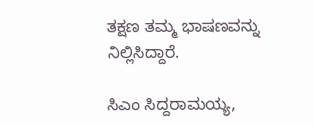ತಕ್ಷಣ ತಮ್ಮ ಭಾಷಣವನ್ನು ನಿಲ್ಲಿಸಿದ್ದಾರೆ.

ಸಿಎಂ ಸಿದ್ದರಾಮಯ್ಯ,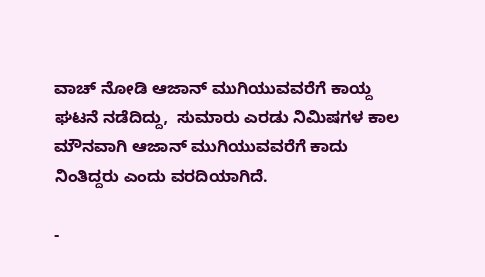ವಾಚ್ ನೋಡಿ ಆಜಾನ್ ಮುಗಿಯುವವರೆಗೆ ಕಾಯ್ದ ಘಟನೆ ನಡೆದಿದ್ದು,  ಸುಮಾರು ಎರಡು ನಿಮಿಷಗಳ ಕಾಲ ಮೌನವಾಗಿ ಆಜಾನ್ ಮುಗಿಯುವವರೆಗೆ ಕಾದು ನಿಂತಿದ್ದರು ಎಂದು ವರದಿಯಾಗಿದೆ.

-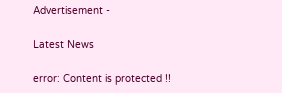Advertisement -

Latest News

error: Content is protected !!